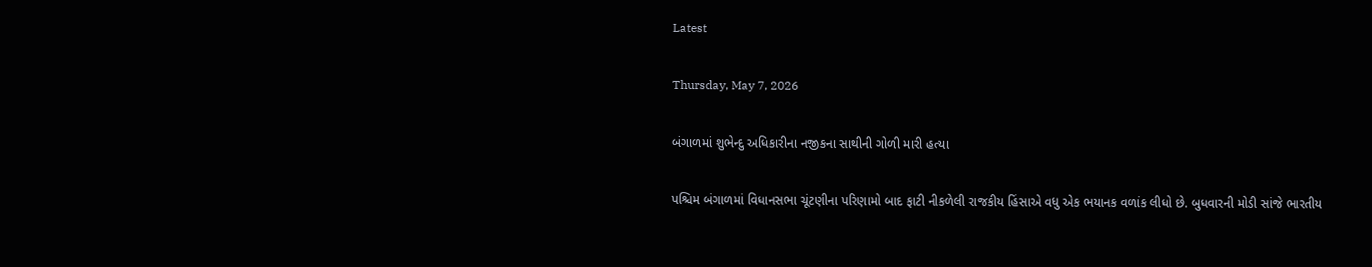Latest

Thursday, May 7, 2026

બંગાળમાં શુભેન્દુ અધિકારીના નજીકના સાથીની ગોળી મારી હત્યા

પશ્ચિમ બંગાળમાં વિધાનસભા ચૂંટણીના પરિણામો બાદ ફાટી નીકળેલી રાજકીય હિંસાએ વધુ એક ભયાનક વળાંક લીધો છે. બુધવારની મોડી સાંજે ભારતીય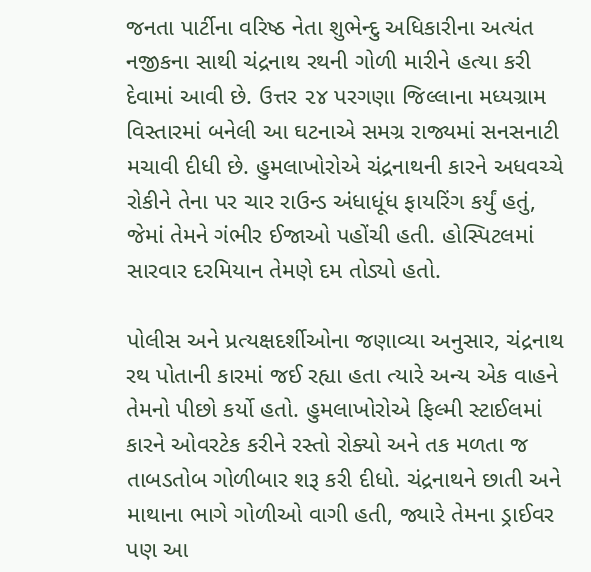જનતા પાર્ટીના વરિષ્ઠ નેતા શુભેન્દુ અધિકારીના અત્યંત નજીકના સાથી ચંદ્રનાથ રથની ગોળી મારીને હત્યા કરી દેવામાં આવી છે. ઉત્તર ૨૪ પરગણા જિલ્લાના મધ્યગ્રામ વિસ્તારમાં બનેલી આ ઘટનાએ સમગ્ર રાજ્યમાં સનસનાટી મચાવી દીધી છે. હુમલાખોરોએ ચંદ્રનાથની કારને અધવચ્ચે રોકીને તેના પર ચાર રાઉન્ડ અંધાધૂંધ ફાયરિંગ કર્યું હતું, જેમાં તેમને ગંભીર ઈજાઓ પહોંચી હતી. હોસ્પિટલમાં સારવાર દરમિયાન તેમણે દમ તોડ્યો હતો.

પોલીસ અને પ્રત્યક્ષદર્શીઓના જણાવ્યા અનુસાર, ચંદ્રનાથ રથ પોતાની કારમાં જઈ રહ્યા હતા ત્યારે અન્ય એક વાહને તેમનો પીછો કર્યો હતો. હુમલાખોરોએ ફિલ્મી સ્ટાઈલમાં કારને ઓવરટેક કરીને રસ્તો રોક્યો અને તક મળતા જ તાબડતોબ ગોળીબાર શરૂ કરી દીધો. ચંદ્રનાથને છાતી અને માથાના ભાગે ગોળીઓ વાગી હતી, જ્યારે તેમના ડ્રાઈવર પણ આ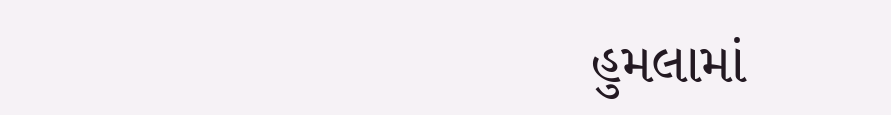હુમલામાં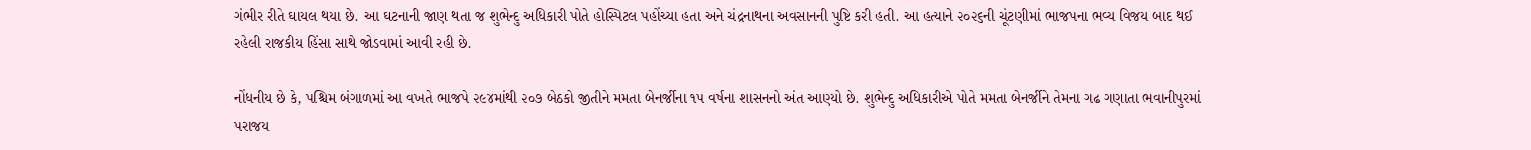ગંભીર રીતે ઘાયલ થયા છે. આ ઘટનાની જાણ થતા જ શુભેન્દુ અધિકારી પોતે હોસ્પિટલ પહોંચ્યા હતા અને ચંદ્રનાથના અવસાનની પુષ્ટિ કરી હતી. આ હત્યાને ૨૦૨૬ની ચૂંટણીમાં ભાજપના ભવ્ય વિજય બાદ થઈ રહેલી રાજકીય હિંસા સાથે જોડવામાં આવી રહી છે.

નોંધનીય છે કે, પશ્ચિમ બંગાળમાં આ વખતે ભાજપે ૨૯૪માંથી ૨૦૭ બેઠકો જીતીને મમતા બેનર્જીના ૧૫ વર્ષના શાસનનો અંત આણ્યો છે. શુભેન્દુ અધિકારીએ પોતે મમતા બેનર્જીને તેમના ગઢ ગણાતા ભવાનીપુરમાં પરાજય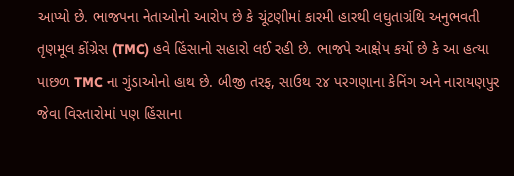આપ્યો છે. ભાજપના નેતાઓનો આરોપ છે કે ચૂંટણીમાં કારમી હારથી લઘુતાગ્રંથિ અનુભવતી તૃણમૂલ કોંગ્રેસ (TMC) હવે હિંસાનો સહારો લઈ રહી છે. ભાજપે આક્ષેપ કર્યો છે કે આ હત્યા પાછળ TMC ના ગુંડાઓનો હાથ છે. બીજી તરફ, સાઉથ ૨૪ પરગણાના કેનિંગ અને નારાયણપુર જેવા વિસ્તારોમાં પણ હિંસાના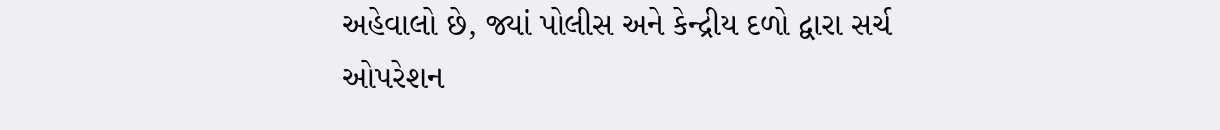અહેવાલો છે, જ્યાં પોલીસ અને કેન્દ્રીય દળો દ્વારા સર્ચ ઓપરેશન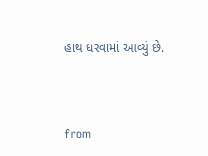હાથ ધરવામાં આવ્યું છે.



from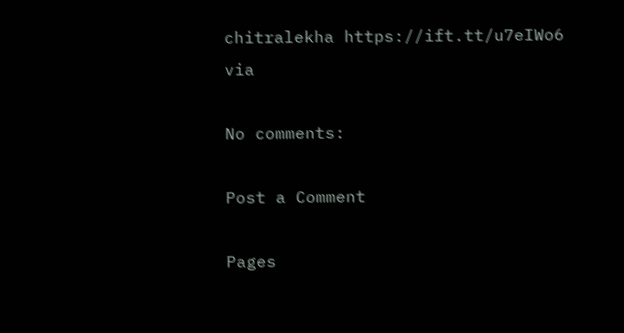chitralekha https://ift.tt/u7eIWo6
via

No comments:

Post a Comment

Pages